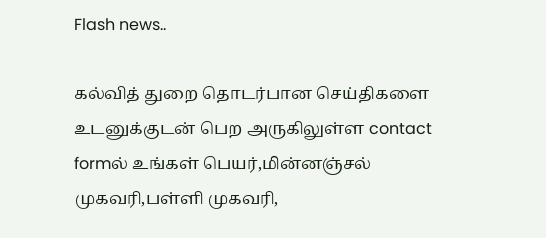Flash news..

கல்வித் துறை தொடர்பான செய்திகளை உடனுக்குடன் பெற அருகிலுள்ள contact formல் உங்கள் பெயர்,மின்னஞ்சல் முகவரி,பள்ளி முகவரி,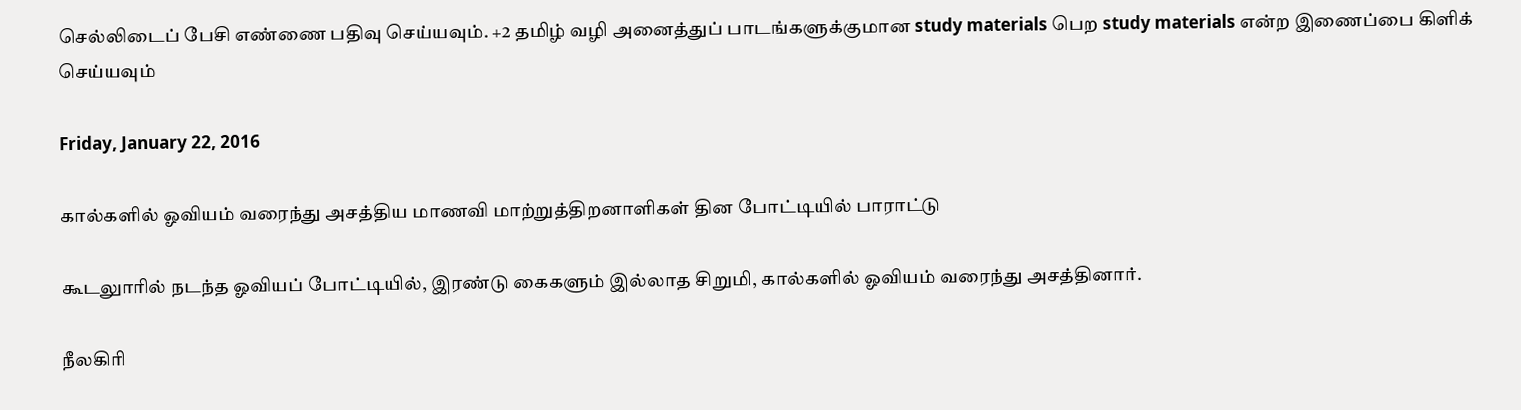செல்லிடைப் பேசி எண்ணை பதிவு செய்யவும். +2 தமிழ் வழி அனைத்துப் பாடங்களுக்குமான study materials பெற study materials என்ற இணைப்பை கிளிக் செய்யவும்

Friday, January 22, 2016

கால்களில் ஓவியம் வரைந்து அசத்திய மாணவி மாற்றுத்திறனாளிகள் தின போட்டியில் பாராட்டு

கூடலுாரில் நடந்த ஓவியப் போட்டியில், இரண்டு கைகளும் இல்லாத சிறுமி, கால்களில் ஓவியம் வரைந்து அசத்தினார்.

நீலகிரி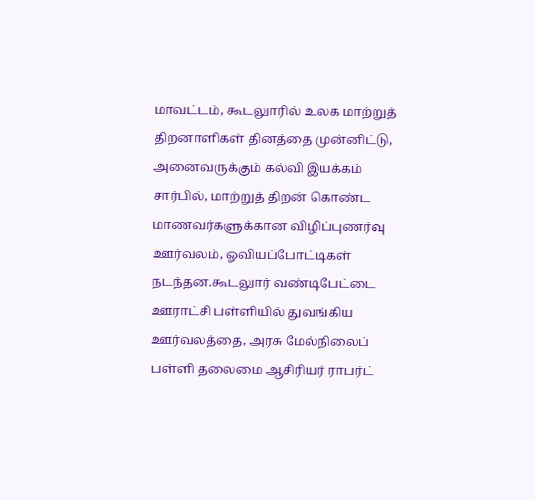மாவட்டம், கூடலுாரில் உலக மாற்றுத் திறனாளிகள் தினத்தை முன்னிட்டு, அனைவருக்கும் கல்வி இயக்கம் சார்பில், மாற்றுத் திறன் கொண்ட மாணவர்களுக்கான விழிப்புணர்வு ஊர்வலம், ஓவியப்போட்டிகள் நடந்தன.கூடலுார் வண்டிபேட்டை ஊராட்சி பள்ளியில் துவங்கிய ஊர்வலத்தை, அரசு மேல்நிலைப் பள்ளி தலைமை ஆசிரியர் ராபர்ட்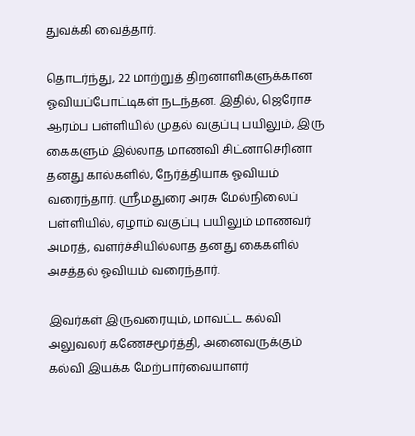துவக்கி வைத்தார்.

தொடர்ந்து, 22 மாற்றுத் திறனாளிகளுக்கான ஓவியப்போட்டிகள் நடந்தன. இதில், ஜெரோச ஆரம்ப பள்ளியில் முதல் வகுப்பு பயிலும், இரு கைகளும் இல்லாத மாணவி சிட்னாசெரினா தனது கால்களில், நேர்த்தியாக ஓவியம் வரைந்தார். ஸ்ரீமதுரை அரசு மேல்நிலைப் பள்ளியில், ஏழாம் வகுப்பு பயிலும் மாணவர் அமரத், வளர்ச்சியில்லாத தனது கைகளில் அசத்தல் ஓவியம் வரைந்தார்.

இவர்கள் இருவரையும், மாவட்ட கல்வி அலுவலர் கணேசமூர்த்தி, அனைவருக்கும் கல்வி இயக்க மேற்பார்வையாளர்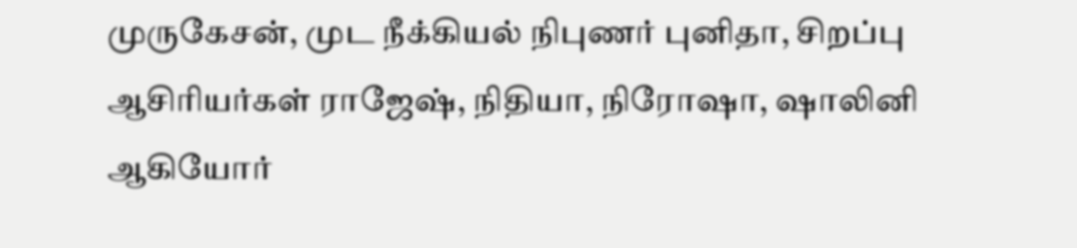முருகேசன், முட நீக்கியல் நிபுணர் புனிதா, சிறப்பு ஆசிரியர்கள் ராஜேஷ், நிதியா, நிரோஷா, ஷாலினி ஆகியோர்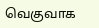வெகுவாக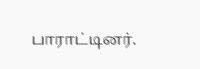பாராட்டினர்.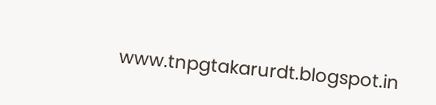www.tnpgtakarurdt.blogspot.in